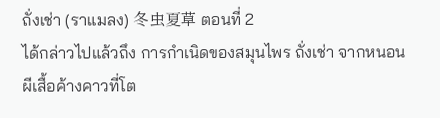ถั่งเช่า (ราแมลง) 冬虫夏草 ตอนที่ 2
ได้กล่าวไปแล้วถึง การกำเนิดของสมุนไพร ถั่งเช่า จากหนอนผีเสื้อค้างคาวที่โต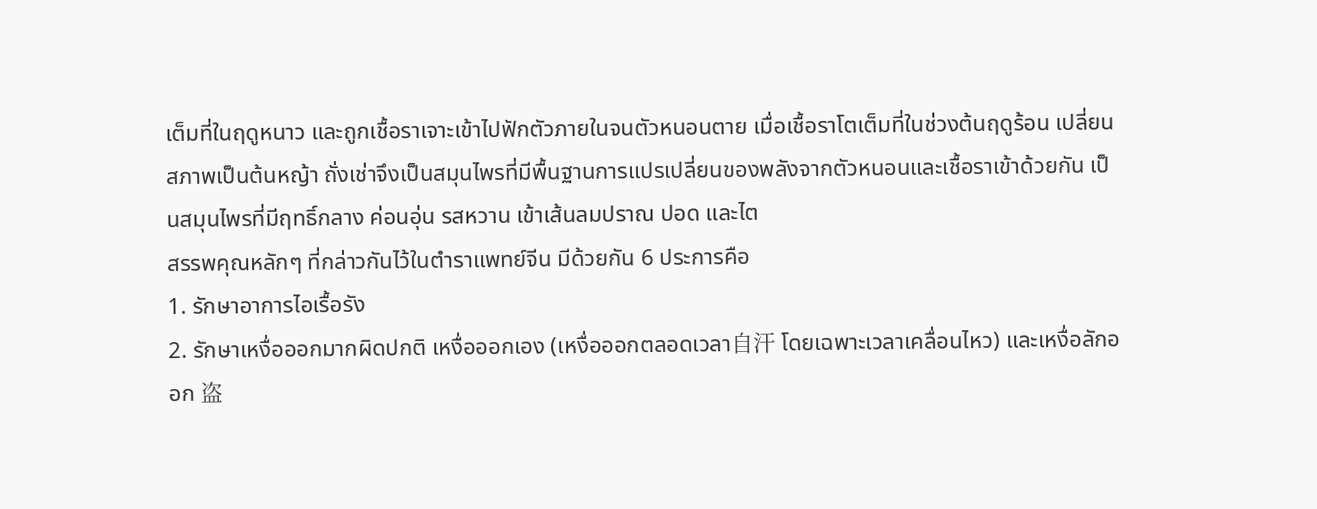เต็มที่ในฤดูหนาว และถูกเชื้อราเจาะเข้าไปฟักตัวภายในจนตัวหนอนตาย เมื่อเชื้อราโตเต็มที่ในช่วงต้นฤดูร้อน เปลี่ยนสภาพเป็นต้นหญ้า ถั่งเช่าจึงเป็นสมุนไพรที่มีพื้นฐานการแปรเปลี่ยนของพลังจากตัวหนอนและเชื้อราเข้าด้วยกัน เป็นสมุนไพรที่มีฤทธิ์กลาง ค่อนอุ่น รสหวาน เข้าเส้นลมปราณ ปอด และไต
สรรพคุณหลักๆ ที่กล่าวกันไว้ในตำราแพทย์จีน มีด้วยกัน 6 ประการคือ
1. รักษาอาการไอเรื้อรัง
2. รักษาเหงื่อออกมากผิดปกติ เหงื่อออกเอง (เหงื่อออกตลอดเวลา自汗 โดยเฉพาะเวลาเคลื่อนไหว) และเหงื่อลักออก 盗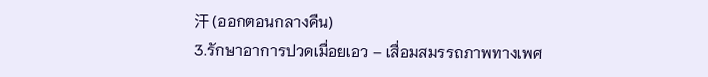汗 (ออกตอนกลางคืน)
3.รักษาอาการปวดเมื่อยเอว – เสื่อมสมรรถภาพทางเพศ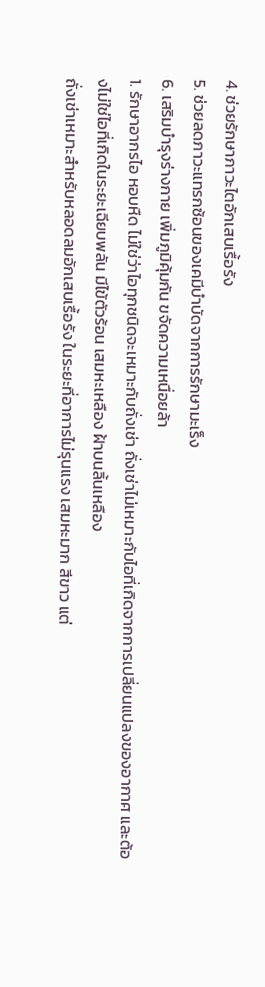4. ช่วยรักษาภาวะไตอักเสบเรื้อรัง
5. ช่วยลดภาวะแทรกซ้อนของเคมีบำบัดจากการรักษามะเร็ง
6. เสริมบำรุงร่างกาย เพิ่มภูมิคุ้มกัน ขจัดความเหนื่อยล้า
1. รักษาอากรไอ หอบหืด ไม่ใช่ว่าไอทุกชนิดจะเหมาะกับถั่งเช่า ถั่งเช่าไม่เหมาะกับไอที่เกิดจากการเปลี่ยนแปลงของอากาศ และต้องไม่ใช่ไอที่เกิดในระยะเฉียบพลัน มีไข้ตัวร้อน เสมหะเหลือง ฝ้าบนลิ้นเหลือง
ถั่งเช่าเหมาะสำหรับหลอดลมอักเสบเรื้อรัง ในระยะที่อาการไม่รุนแรง เสมหะมาก สีขาว แต่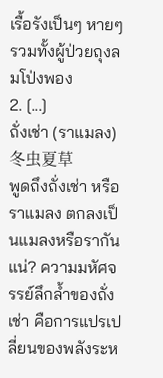เรื้อรังเป็นๆ หายๆ รวมทั้งผู้ป่วยถุงลมโป่งพอง
2. [...]
ถั่งเช่า (ราแมลง) 冬虫夏草
พูดถึงถั่งเช่า หรือราแมลง ตกลงเป็นแมลงหรือรากันแน่? ความมหัศจรรย์ลึกล้ำของถั่งเช่า คือการแปรเปลี่ยนของพลังระห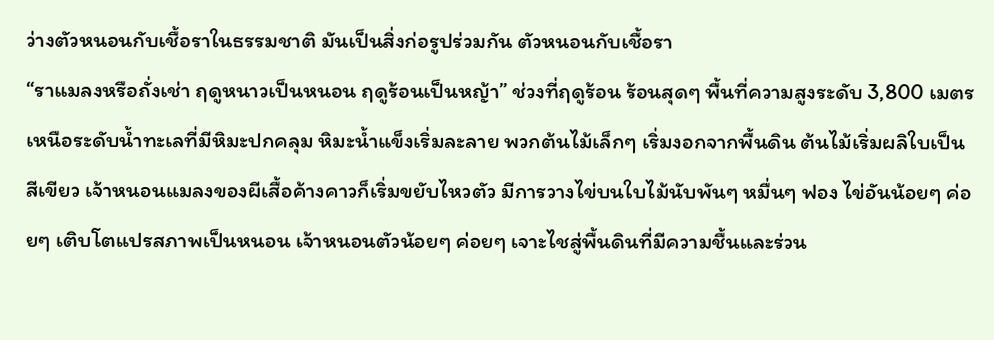ว่างตัวหนอนกับเชื้อราในธรรมชาติ มันเป็นสิ่งก่อรูปร่วมกัน ตัวหนอนกับเชื้อรา
“ราแมลงหรือถั่งเช่า ฤดูหนาวเป็นหนอน ฤดูร้อนเป็นหญ้า” ช่วงที่ฤดูร้อน ร้อนสุดๆ พื้นที่ความสูงระดับ 3,800 เมตร เหนือระดับน้ำทะเลที่มีหิมะปกคลุม หิมะน้ำแข็งเริ่มละลาย พวกต้นไม้เล็กๆ เริ่มงอกจากพื้นดิน ต้นไม้เริ่มผลิใบเป็น สีเขียว เจ้าหนอนแมลงของผีเสื้อค้างคาวก็เริ่มขยับไหวตัว มีการวางไข่บนใบไม้นับพันๆ หมื่นๆ ฟอง ไข่อันน้อยๆ ค่อยๆ เติบโตแปรสภาพเป็นหนอน เจ้าหนอนตัวน้อยๆ ค่อยๆ เจาะไชสู่พื้นดินที่มีความชื้นและร่วน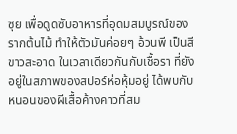ซุย เพื่อดูดซับอาหารที่อุดมสมบูรณ์ของรากต้นไม้ ทำให้ตัวมันค่อยๆ อ้วนพี เป็นสีขาวสะอาด ในเวลาเดียวกันกับเชื้อรา ที่ยังอยู่ในสภาพของสปอร์ห่อหุ้มอยู่ ได้พบกับหนอนของผีเสื้อค้างคาวที่สม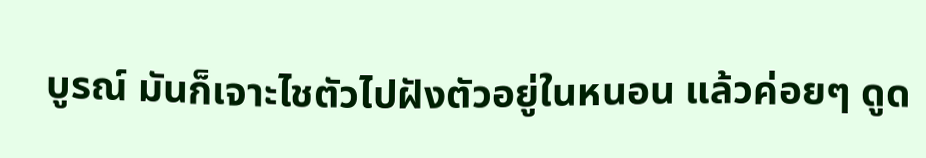บูรณ์ มันก็เจาะไชตัวไปฝังตัวอยู่ในหนอน แล้วค่อยๆ ดูด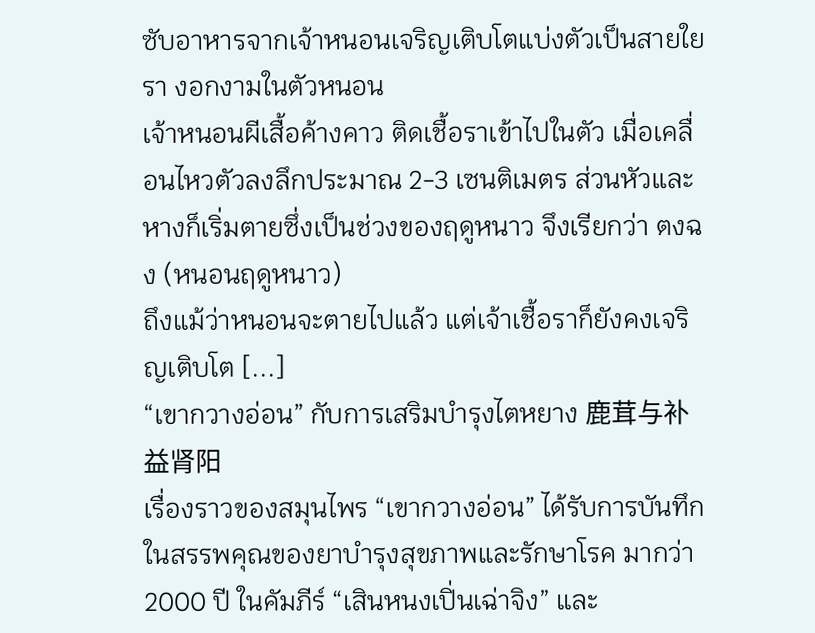ซับอาหารจากเจ้าหนอนเจริญเติบโตแบ่งตัวเป็นสายใยรา งอกงามในตัวหนอน
เจ้าหนอนผีเสื้อค้างคาว ติดเชื้อราเข้าไปในตัว เมื่อเคลื่อนไหวตัวลงลึกประมาณ 2-3 เซนติเมตร ส่วนหัวและหางก็เริ่มตายซึ่งเป็นช่วงของฤดูหนาว จึงเรียกว่า ตงฉง (หนอนฤดูหนาว)
ถึงแม้ว่าหนอนจะตายไปแล้ว แต่เจ้าเชื้อราก็ยังคงเจริญเติบโต [...]
“เขากวางอ่อน” กับการเสริมบำรุงไตหยาง 鹿茸与补益肾阳
เรื่องราวของสมุนไพร “เขากวางอ่อน” ได้รับการบันทึกในสรรพคุณของยาบำรุงสุขภาพและรักษาโรค มากว่า 2000 ปี ในคัมภีร์ “เสินหนงเปิ่นเฉ่าจิง” และ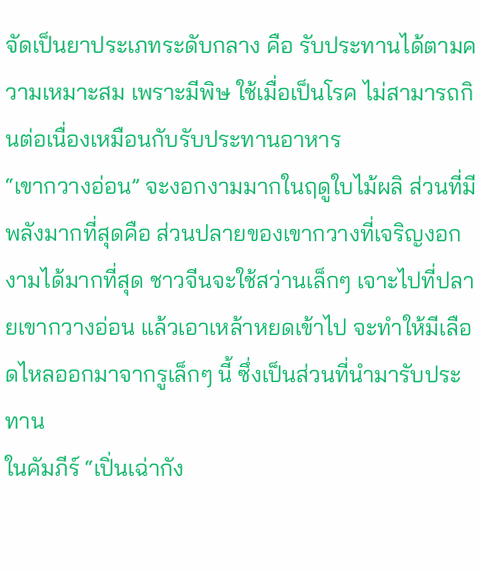จัดเป็นยาประเภทระดับกลาง คือ รับประทานได้ตามความเหมาะสม เพราะมีพิษ ใช้เมื่อเป็นโรค ไม่สามารถกินต่อเนื่องเหมือนกับรับประทานอาหาร
“เขากวางอ่อน” จะงอกงามมากในฤดูใบไม้ผลิ ส่วนที่มีพลังมากที่สุดคือ ส่วนปลายของเขากวางที่เจริญงอกงามได้มากที่สุด ชาวจีนจะใช้สว่านเล็กๆ เจาะไปที่ปลายเขากวางอ่อน แล้วเอาเหล้าหยดเข้าไป จะทำให้มีเลือดไหลออกมาจากรูเล็กๆ นี้ ซึ่งเป็นส่วนที่นำมารับประทาน
ในคัมภีร์ “เปิ่นเฉ่ากัง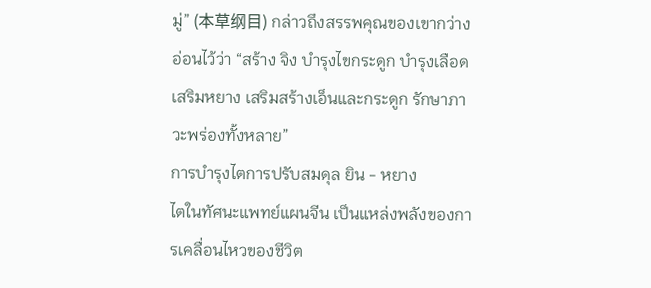มู่” (本草纲目) กล่าวถึงสรรพคุณของเขากว่างอ่อนไว้ว่า “สร้าง จิง บำรุงไขกระดูก บำรุงเลือด เสริมหยาง เสริมสร้างเอ็นและกระดูก รักษาภาวะพร่องทั้งหลาย”
การบำรุงไตการปรับสมดุล ยิน - หยาง
ไตในทัศนะแพทย์แผนจีน เป็นแหล่งพลังของการเคลื่อนไหวของชีวิต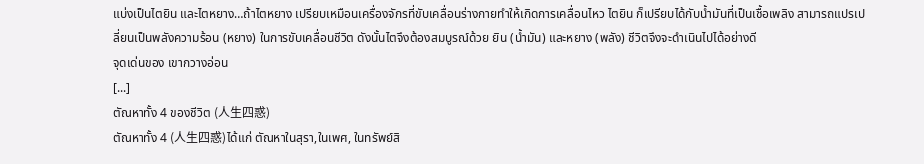แบ่งเป็นไตยิน และไตหยาง…ถ้าไตหยาง เปรียบเหมือนเครื่องจักรที่ขับเคลื่อนร่างกายทำให้เกิดการเคลื่อนไหว ไตยิน ก็เปรียบได้กับน้ำมันที่เป็นเชื้อเพลิง สามารถแปรเปลี่ยนเป็นพลังความร้อน (หยาง) ในการขับเคลื่อนชีวิต ดังนั้นไตจึงต้องสมบูรณ์ด้วย ยิน (น้ำมัน) และหยาง (พลัง) ชีวิตจึงจะดำเนินไปได้อย่างดี
จุดเด่นของ เขากวางอ่อน
[...]
ตัณหาทั้ง 4 ของชีวิต (人生四惑)
ตัณหาทั้ง 4 (人生四惑)ได้แก่ ตัณหาในสุรา,ในเพศ, ในทรัพย์สิ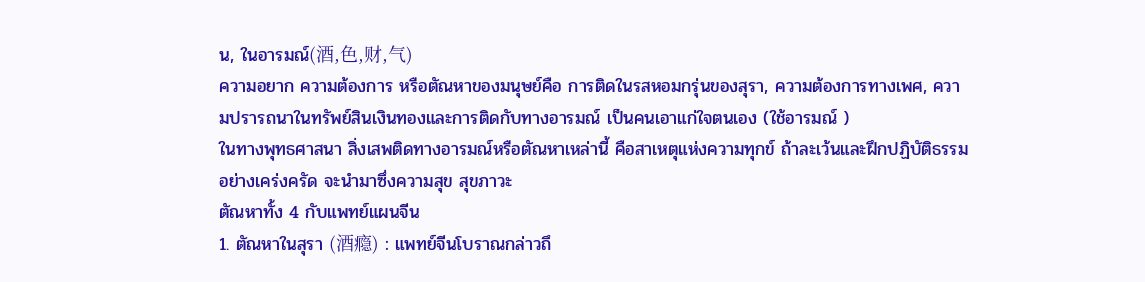น, ในอารมณ์(酒,色,财,气)
ความอยาก ความต้องการ หรือตัณหาของมนุษย์คือ การติดในรสหอมกรุ่นของสุรา, ความต้องการทางเพศ, ความปรารถนาในทรัพย์สินเงินทองและการติดกับทางอารมณ์ เป็นคนเอาแก่ใจตนเอง (ใช้อารมณ์ )
ในทางพุทธศาสนา สิ่งเสพติดทางอารมณ์หรือตัณหาเหล่านี้ คือสาเหตุแห่งความทุกข์ ถ้าละเว้นและฝึกปฏิบัติธรรมอย่างเคร่งครัด จะนำมาซึ่งความสุข สุขภาวะ
ตัณหาทั้ง 4 กับแพทย์แผนจีน
1. ตัณหาในสุรา (酒瘾) : แพทย์จีนโบราณกล่าวถึ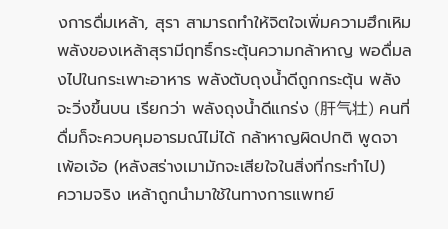งการดื่มเหล้า, สุรา สามารถทำให้จิตใจเพิ่มความฮึกเหิม พลังของเหล้าสุรามีฤทธิ์กระตุ้นความกล้าหาญ พอดื่มลงไปในกระเพาะอาหาร พลังตับถุงน้ำดีถูกกระตุ้น พลังจะวิ่งขึ้นบน เรียกว่า พลังถุงน้ำดีแกร่ง (肝气壮) คนที่ดื่มก็จะควบคุมอารมณ์ไม่ได้ กล้าหาญผิดปกติ พูดจาเพ้อเจ้อ (หลังสร่างเมามักจะเสียใจในสิ่งที่กระทำไป)
ความจริง เหล้าถูกนำมาใช้ในทางการแพทย์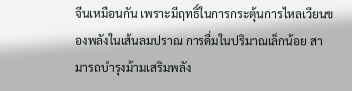จีนเหมือนกัน เพราะมีฤทธิ์ในการกระตุ้นการไหลเวียนของพลังในเส้นลมปราณ การดื่มในปริมาณเล็กน้อย สามารถบำรุงม้ามเสริมพลัง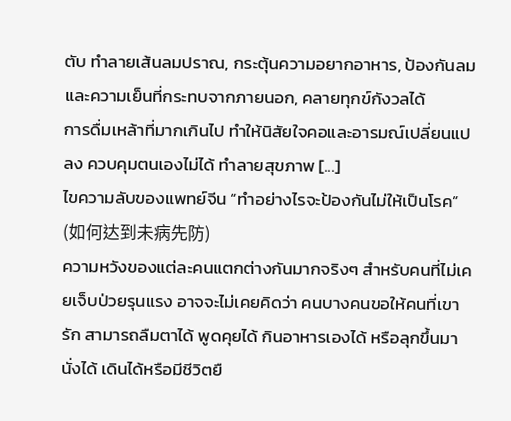ตับ ทำลายเส้นลมปราณ, กระตุ้นความอยากอาหาร, ป้องกันลมและความเย็นที่กระทบจากภายนอก, คลายทุกข์กังวลได้
การดื่มเหล้าที่มากเกินไป ทำให้นิสัยใจคอและอารมณ์เปลี่ยนแปลง ควบคุมตนเองไม่ได้ ทำลายสุขภาพ [...]
ไขความลับของแพทย์จีน “ทำอย่างไรจะป้องกันไม่ให้เป็นโรค” (如何达到未病先防)
ความหวังของแต่ละคนแตกต่างกันมากจริงๆ สำหรับคนที่ไม่เคยเจ็บป่วยรุนแรง อาจจะไม่เคยคิดว่า คนบางคนขอให้คนที่เขารัก สามารถลืมตาได้ พูดคุยได้ กินอาหารเองได้ หรือลุกขึ้นมานั่งได้ เดินได้หรือมีชีวิตยื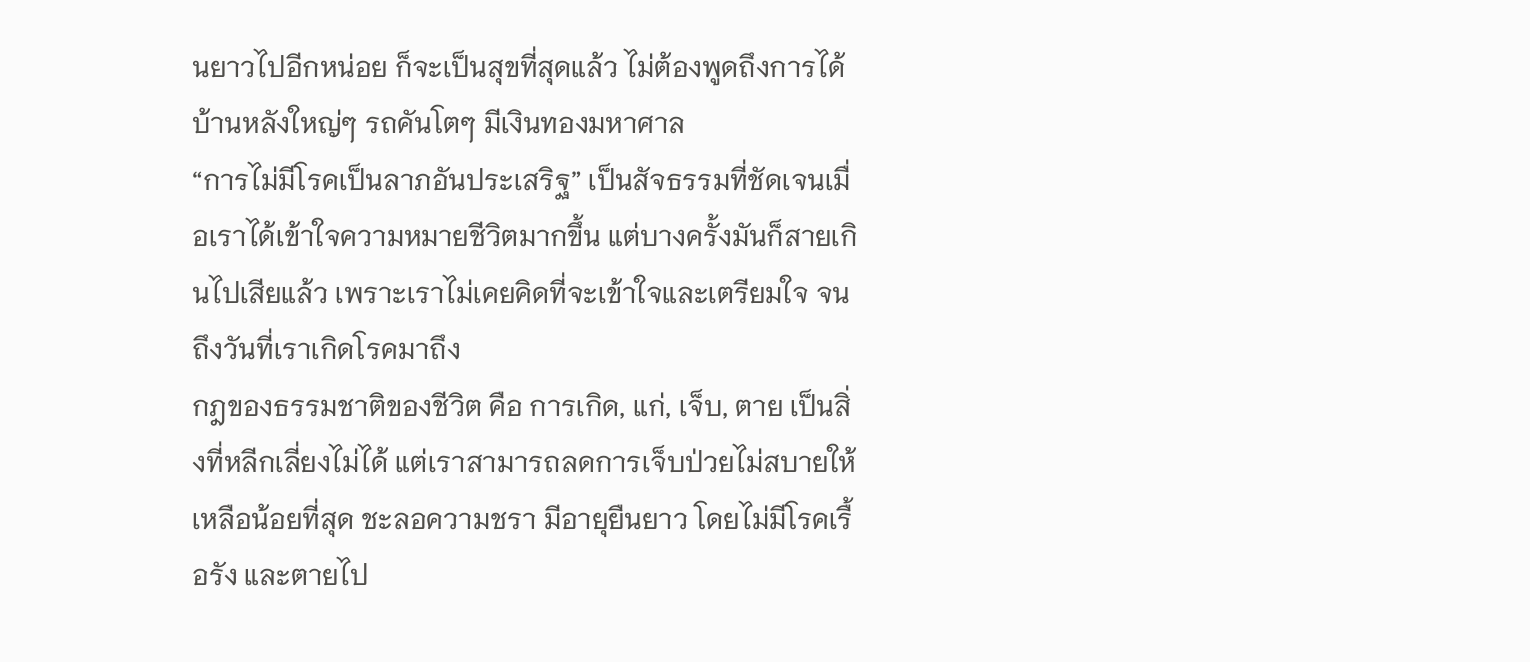นยาวไปอีกหน่อย ก็จะเป็นสุขที่สุดแล้ว ไม่ต้องพูดถึงการได้บ้านหลังใหญ่ๆ รถคันโตๆ มีเงินทองมหาศาล
“การไม่มีโรคเป็นลาภอันประเสริฐ” เป็นสัจธรรมที่ชัดเจนเมื่อเราได้เข้าใจความหมายชีวิตมากขึ้น แต่บางครั้งมันก็สายเกินไปเสียแล้ว เพราะเราไม่เคยคิดที่จะเข้าใจและเตรียมใจ จนถึงวันที่เราเกิดโรคมาถึง
กฎของธรรมชาติของชีวิต คือ การเกิด, แก่, เจ็บ, ตาย เป็นสิ่งที่หลีกเลี่ยงไม่ได้ แต่เราสามารถลดการเจ็บป่วยไม่สบายให้เหลือน้อยที่สุด ชะลอความชรา มีอายุยืนยาว โดยไม่มีโรคเรื้อรัง และตายไป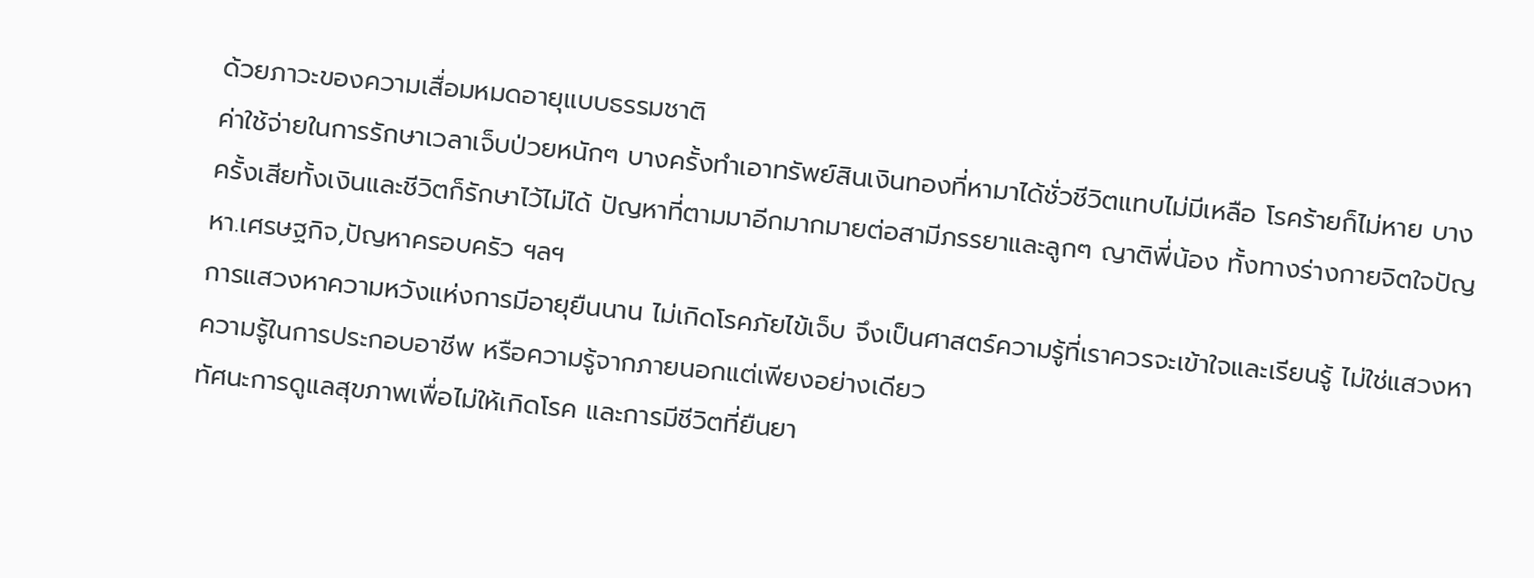ด้วยภาวะของความเสื่อมหมดอายุแบบธรรมชาติ
ค่าใช้จ่ายในการรักษาเวลาเจ็บป่วยหนักๆ บางครั้งทำเอาทรัพย์สินเงินทองที่หามาได้ชั่วชีวิตแทบไม่มีเหลือ โรคร้ายก็ไม่หาย บางครั้งเสียทั้งเงินและชีวิตก็รักษาไว้ไม่ได้ ปัญหาที่ตามมาอีกมากมายต่อสามีภรรยาและลูกๆ ญาติพี่น้อง ทั้งทางร่างกายจิตใจปัญหา.เศรษฐกิจ,ปัญหาครอบครัว ฯลฯ
การแสวงหาความหวังแห่งการมีอายุยืนนาน ไม่เกิดโรคภัยไข้เจ็บ จึงเป็นศาสตร์ความรู้ที่เราควรจะเข้าใจและเรียนรู้ ไม่ใช่แสวงหาความรู้ในการประกอบอาชีพ หรือความรู้จากภายนอกแต่เพียงอย่างเดียว
ทัศนะการดูแลสุขภาพเพื่อไม่ให้เกิดโรค และการมีชีวิตที่ยืนยา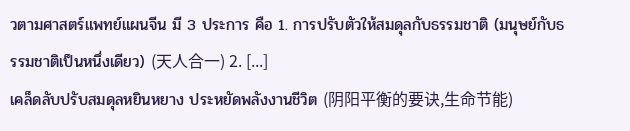วตามศาสตร์แพทย์แผนจีน มี 3 ประการ คือ 1. การปรับตัวให้สมดุลกับธรรมชาติ (มนุษย์กับธรรมชาติเป็นหนึ่งเดียว) (天人合一) 2. [...]
เคล็ดลับปรับสมดุลหยินหยาง ประหยัดพลังงานชีวิต (阴阳平衡的要诀,生命节能)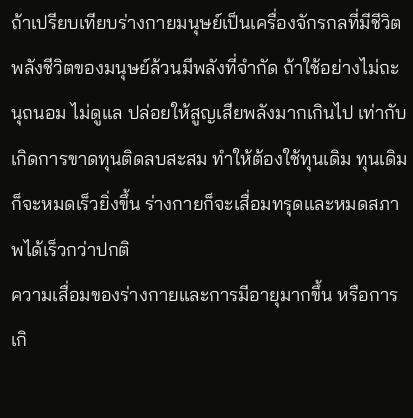ถ้าเปรียบเทียบร่างกายมนุษย์เป็นเครื่องจักรกลที่มีชีวิต พลังชีวิตของมนุษย์ล้วนมีพลังที่จำกัด ถ้าใช้อย่างไม่ถะนุถนอม ไม่ดูแล ปล่อยให้สูญเสียพลังมากเกินไป เท่ากับเกิดการขาดทุนติดลบสะสม ทำให้ต้องใช้ทุนเดิม ทุนเดิมก็จะหมดเร็วยิ่งขึ้น ร่างกายก็จะเสื่อมทรุดและหมดสภาพได้เร็วกว่าปกติ
ความเสื่อมของร่างกายและการมีอายุมากขึ้น หรือการเกิ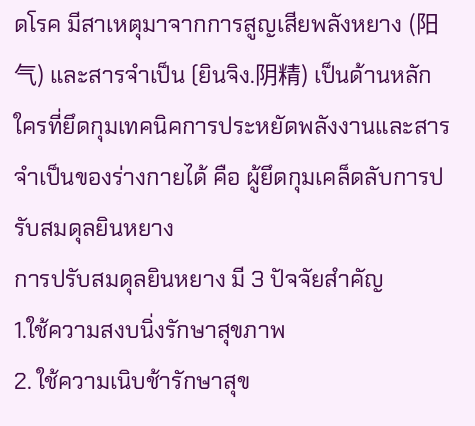ดโรค มีสาเหตุมาจากการสูญเสียพลังหยาง (阳气) และสารจำเป็น (ยินจิง.阴精) เป็นด้านหลัก
ใครที่ยึดกุมเทคนิคการประหยัดพลังงานและสารจำเป็นของร่างกายได้ คือ ผู้ยึดกุมเคล็ดลับการปรับสมดุลยินหยาง
การปรับสมดุลยินหยาง มี 3 ปัจจัยสำคัญ
1.ใช้ความสงบนิ่งรักษาสุขภาพ
2. ใช้ความเนิบช้ารักษาสุข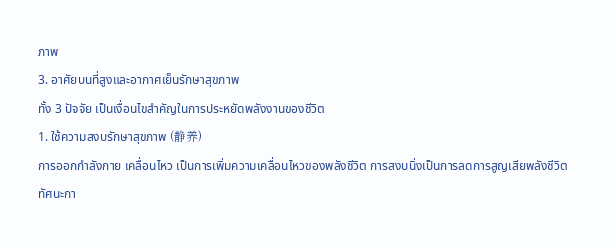ภาพ
3. อาศัยบนที่สูงและอากาศเย็นรักษาสุขภาพ
ทั้ง 3 ปัจจัย เป็นเงื่อนไขสำคัญในการประหยัดพลังงานของชีวิต
1. ใช้ความสงบรักษาสุขภาพ (静养)
การออกกำลังกาย เคลื่อนไหว เป็นการเพิ่มความเคลื่อนไหวของพลังชีวิต การสงบนิ่งเป็นการลดการสูญเสียพลังชีวิต
ทัศนะกา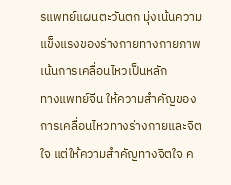รแพทย์แผนตะวันตก มุ่งเน้นความแข็งแรงของร่างกายทางกายภาพ เน้นการเคลื่อนไหวเป็นหลัก
ทางแพทย์จีน ให้ความสำคัญของการเคลื่อนไหวทางร่างกายและจิตใจ แต่ให้ความสำคัญทางจิตใจ ค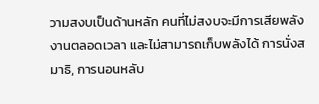วามสงบเป็นด้านหลัก คนที่ไม่สงบจะมีการเสียพลังงานตลอดเวลา และไม่สามารถเก็บพลังได้ การนั่งสมาธิ, การนอนหลับ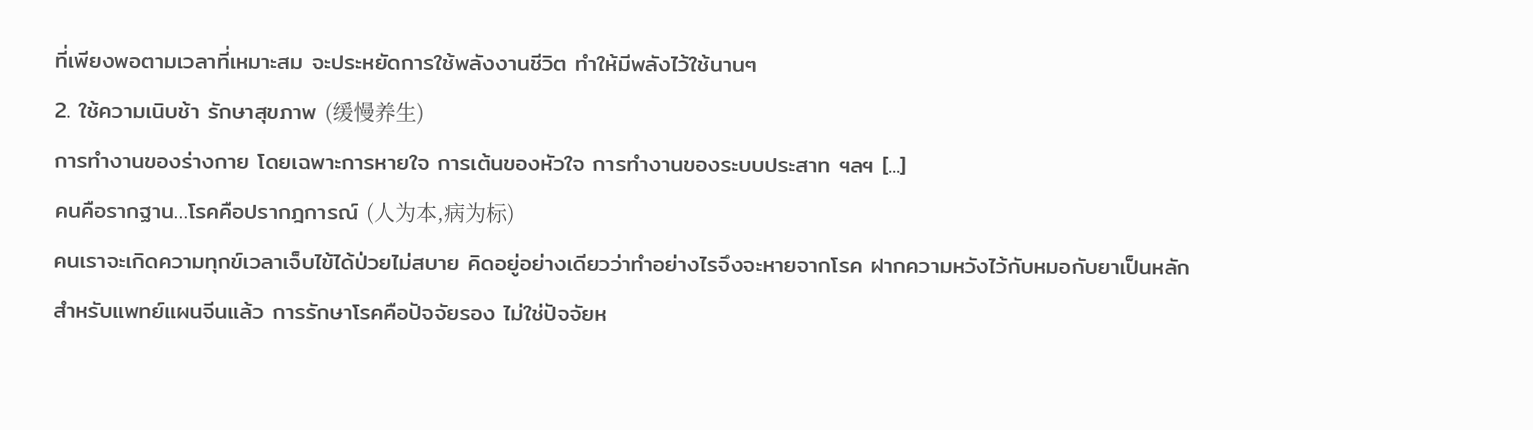ที่เพียงพอตามเวลาที่เหมาะสม จะประหยัดการใช้พลังงานชีวิต ทำให้มีพลังไว้ใช้นานๆ
2. ใช้ความเนิบช้า รักษาสุขภาพ (缓慢养生)
การทำงานของร่างกาย โดยเฉพาะการหายใจ การเต้นของหัวใจ การทำงานของระบบประสาท ฯลฯ [...]
คนคือรากฐาน…โรคคือปรากฎการณ์ (人为本,病为标)
คนเราจะเกิดความทุกข์เวลาเจ็บไข้ได้ป่วยไม่สบาย คิดอยู่อย่างเดียวว่าทำอย่างไรจึงจะหายจากโรค ฝากความหวังไว้กับหมอกับยาเป็นหลัก
สำหรับแพทย์แผนจีนแล้ว การรักษาโรคคือปัจจัยรอง ไม่ใช่ปัจจัยห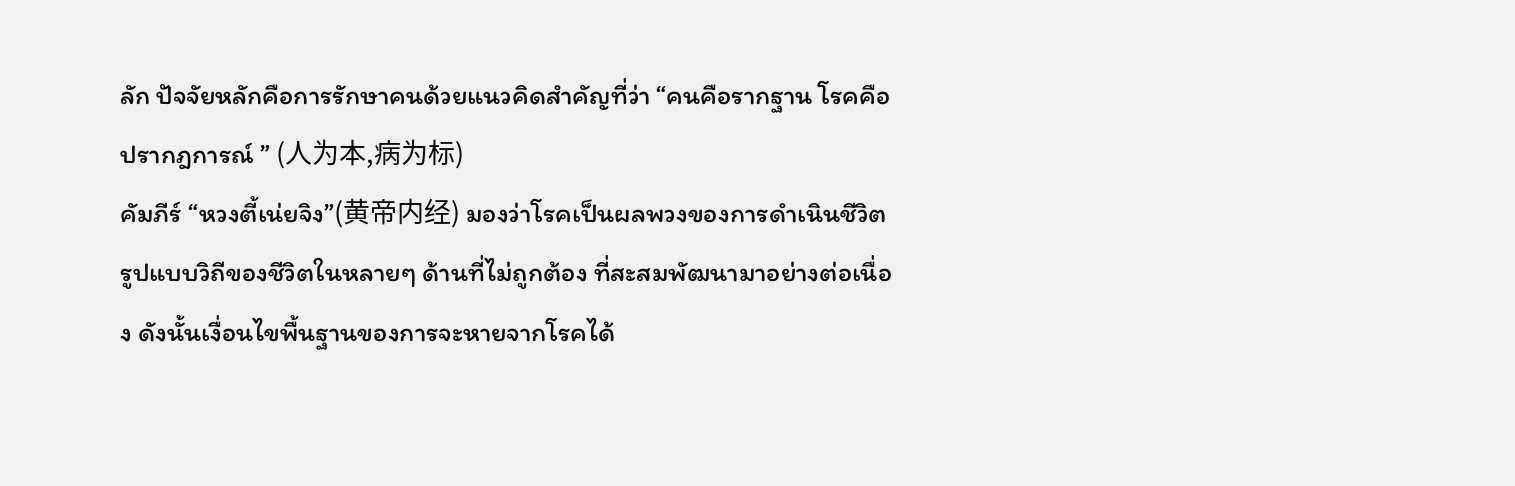ลัก ปัจจัยหลักคือการรักษาคนด้วยแนวคิดสำคัญที่ว่า “คนคือรากฐาน โรคคือปรากฎการณ์ ” (人为本,病为标)
คัมภีร์ “หวงตี้เน่ยจิง”(黄帝内经) มองว่าโรคเป็นผลพวงของการดำเนินชีวิต รูปแบบวิถีของชีวิตในหลายๆ ด้านที่ไม่ถูกต้อง ที่สะสมพัฒนามาอย่างต่อเนื่อง ดังนั้นเงื่อนไขพื้นฐานของการจะหายจากโรคได้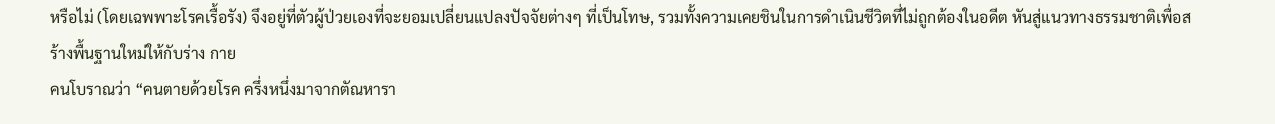หรือไม่ (โดยเฉพพาะโรคเรื้อรัง) จึงอยู่ที่ตัวผู้ป่วยเองที่จะยอมเปลี่ยนแปลงปัจจัยต่างๆ ที่เป็นโทษ, รวมทั้งความเคยชินในการดำเนินชีวิตที่ไม่ถูกต้องในอดีต หันสู่แนวทางธรรมชาติเพื่อสร้างพื้นฐานใหม่ให้กับร่าง กาย
คนโบราณว่า “คนตายด้วยโรค ครึ่งหนึ่งมาจากตัณหารา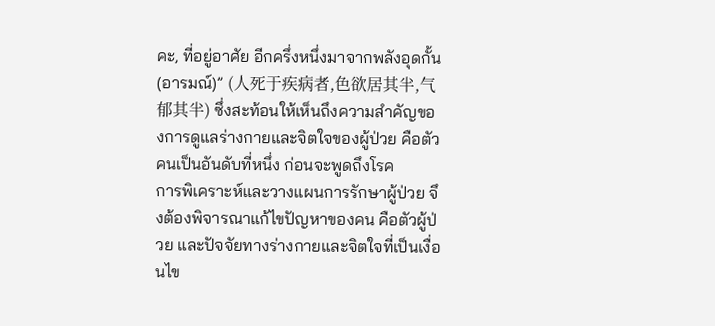คะ, ที่อยู่อาศัย อีกครึ่งหนึ่งมาจากพลังอุดกั้น (อารมณ์)” (人死于疾病者,色欲居其半,气郁其半) ซึ่งสะท้อนให้เห็นถึงความสำคัญของการดูแลร่างกายและจิตใจของผู้ป่วย คือตัวคนเป็นอันดับที่หนึ่ง ก่อนจะพูดถึงโรค
การพิเคราะห์และวางแผนการรักษาผู้ป่วย จึงต้องพิจารณาแก้ไขปัญหาของคน คือตัวผู้ป่วย และปัจจัยทางร่างกายและจิตใจที่เป็นเงื่อนไข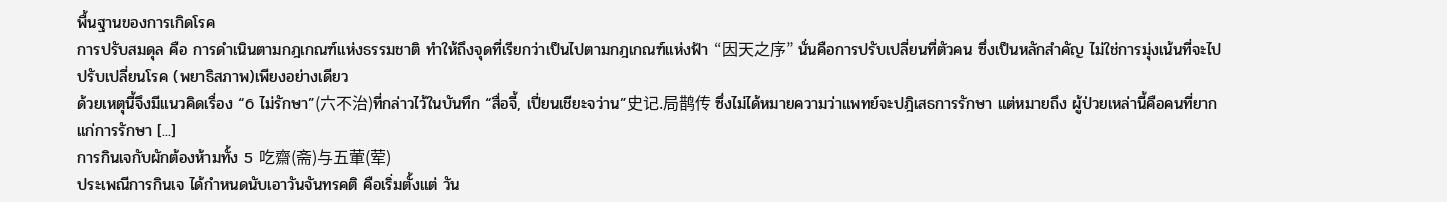พื้นฐานของการเกิดโรค
การปรับสมดุล คือ การดำเนินตามกฎเกณฑ์แห่งธรรมชาติ ทำให้ถึงจุดที่เรียกว่าเป็นไปตามกฎเกณฑ์แห่งฟ้า “因天之序” นั่นคือการปรับเปลี่ยนที่ตัวคน ซึ่งเป็นหลักสำคัญ ไม่ใช่การมุ่งเน้นที่จะไปปรับเปลี่ยนโรค (พยาธิสภาพ)เพียงอย่างเดียว
ด้วยเหตุนี้จึงมีแนวคิดเรื่อง “6 ไม่รักษา”(六不治)ที่กล่าวไว้ในบันทึก “สื่อจี้, เปี่ยนเชียะจว่าน”史记.局鹊传 ซึ่งไม่ได้หมายความว่าแพทย์จะปฎิเสธการรักษา แต่หมายถึง ผู้ป่วยเหล่านี้คือคนที่ยากแก่การรักษา [...]
การกินเจกับผักต้องห้ามทั้ง 5 吃齋(斋)与五葷(荤)
ประเพณีการกินเจ ได้กำหนดนับเอาวันจันทรคติ คือเริ่มตั้งแต่ วัน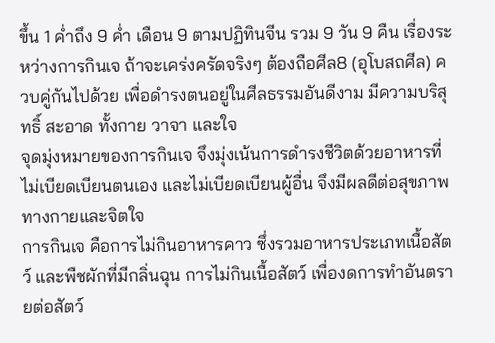ขึ้น 1 ค่ำถึง 9 ค่ำ เดือน 9 ตามปฏิทินจีน รวม 9 วัน 9 คืน เรื่องระหว่างการกินเจ ถ้าจะเคร่งครัดจริงๆ ต้องถือศีล8 (อุโบสถศีล) ควบคู่กันไปด้วย เพื่อดำรงตนอยู่ในศีลธรรมอันดีงาม มีความบริสุทธิ์ สะอาด ทั้งกาย วาจา และใจ
จุดมุ่งหมายของการกินเจ จึงมุ่งเน้นการดำรงชีวิตด้วยอาหารที่ไม่เบียดเบียนตนเอง และไม่เบียดเบียนผู้อื่น จึงมีผลดีต่อสุขภาพทางกายและจิตใจ
การกินเจ คือการไม่กินอาหารคาว ซึ่งรวมอาหารประเภทเนื้อสัตว์ และพืชผักที่มีกลิ่นฉุน การไม่กินเนื้อสัตว์ เพื่องดการทำอันตรายต่อสัตว์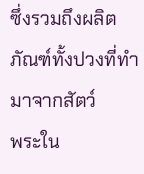ซึ่งรวมถึงผลิตภัณฑ์ทั้งปวงที่ทำมาจากสัตว์
พระใน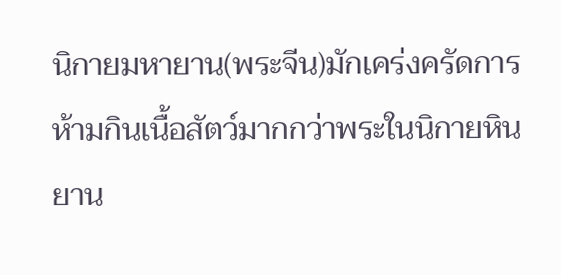นิกายมหายาน(พระจีน)มักเคร่งครัดการห้ามกินเนื้อสัตว์มากกว่าพระในนิกายหินยาน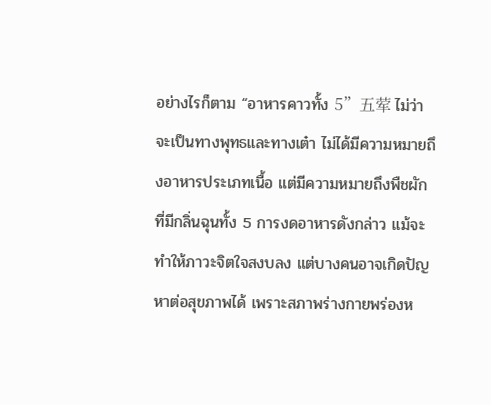อย่างไรก็ตาม “อาหารคาวทั้ง 5”五荤 ไม่ว่าจะเป็นทางพุทธและทางเต๋า ไม่ได้มีความหมายถึงอาหารประเภทเนื้อ แต่มีความหมายถึงพืชผักที่มีกลิ่นฉุนทั้ง 5 การงดอาหารดังกล่าว แม้จะทำให้ภาวะจิตใจสงบลง แต่บางคนอาจเกิดปัญหาต่อสุขภาพได้ เพราะสภาพร่างกายพร่องห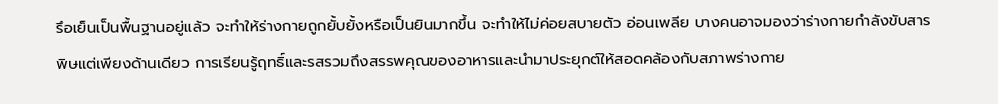รึอเย็นเป็นพื้นฐานอยู่แล้ว จะทำให้ร่างกายถูกยั้บยั้งหรือเป็นยินมากขึ้น จะทำให้ไม่ค่อยสบายตัว อ่อนเพลีย บางคนอาจมองว่าร่างกายกำลังขับสารพิษแต่เพียงด้านเดียว การเรียนรู้ฤทธิ์และรสรวมถึงสรรพคุณของอาหารและนำมาประยุกต์ให้สอดคล้องกับสภาพร่างกาย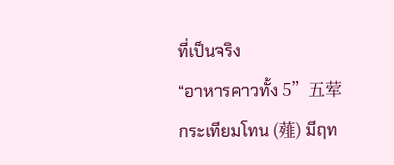ที่เป็นจริง
“อาหารคาวทั้ง 5”五荤
กระเทียมโทน (薤) มีฤท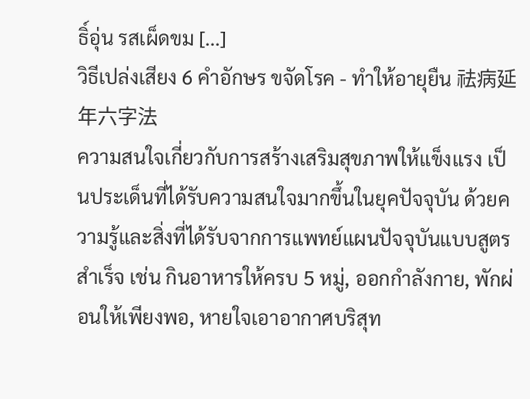ธิ์อุ่น รสเผ็ดขม [...]
วิธีเปล่งเสียง 6 คำอักษร ขจัดโรค - ทำให้อายุยืน 祛病延年六字法
ความสนใจเกี่ยวกับการสร้างเสริมสุขภาพให้แข็งแรง เป็นประเด็นที่ได้รับความสนใจมากขึ้นในยุคปัจจุบัน ด้วยความรู้และสิ่งที่ได้รับจากการแพทย์แผนปัจจุบันแบบสูตรสำเร็จ เช่น กินอาหารให้ครบ 5 หมู่, ออกกำลังกาย, พักผ่อนให้เพียงพอ, หายใจเอาอากาศบริสุท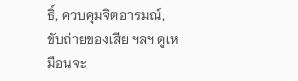ธิ์, ควบคุมจิตอารมณ์, ขับถ่ายของเสีย ฯลฯ ดูเหมือนจะ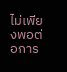ไม่เพียงพอต่อการ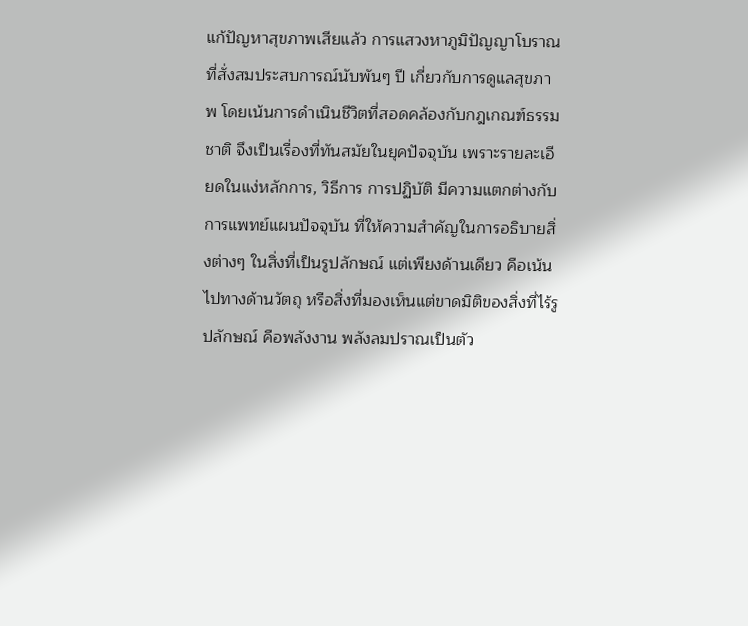แก้ปัญหาสุขภาพเสียแล้ว การแสวงหาภูมิปัญญาโบราณ ที่สั่งสมประสบการณ์นับพันๆ ปี เกี่ยวกับการดูแลสุขภาพ โดยเน้นการดำเนินชีวิตที่สอดคล้องกับกฎเกณฑ์ธรรมชาติ จึงเป็นเรื่องที่ทันสมัยในยุคปัจจุบัน เพราะรายละเอียดในแง่หลักการ, วิธีการ การปฏิบัติ มีความแตกต่างกับการแพทย์แผนปัจจุบัน ที่ให้ความสำคัญในการอธิบายสิ่งต่างๆ ในสิ่งที่เป็นรูปลักษณ์ แต่เพียงด้านเดียว คือเน้นไปทางด้านวัตถุ หรือสิ่งที่มองเห็นแต่ขาดมิติของสิ่งที่ไร้รูปลักษณ์ คือพลังงาน พลังลมปราณเป็นตัว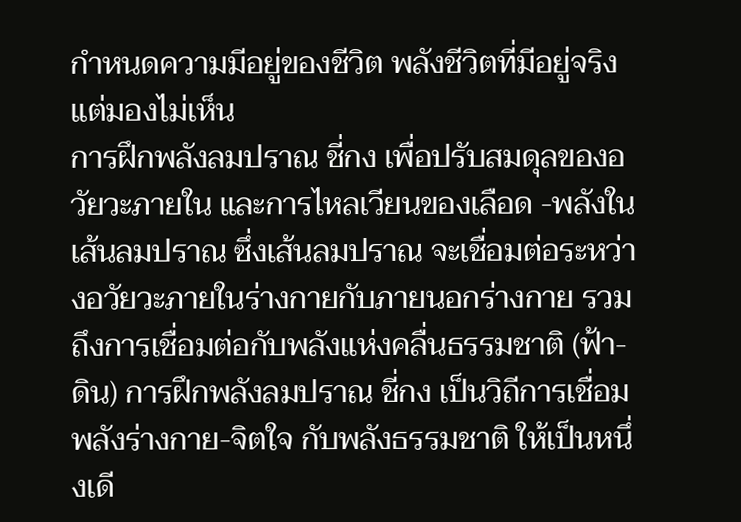กำหนดความมีอยู่ของชีวิต พลังชีวิตที่มีอยู่จริง แต่มองไม่เห็น
การฝึกพลังลมปราณ ชี่กง เพื่อปรับสมดุลของอวัยวะภายใน และการไหลเวียนของเลือด -พลังในเส้นลมปราณ ซึ่งเส้นลมปราณ จะเชื่อมต่อระหว่างอวัยวะภายในร่างกายกับภายนอกร่างกาย รวมถึงการเชื่อมต่อกับพลังแห่งคลื่นธรรมชาติ (ฟ้า-ดิน) การฝึกพลังลมปราณ ชี่กง เป็นวิถีการเชื่อมพลังร่างกาย-จิตใจ กับพลังธรรมชาติ ให้เป็นหนึ่งเดี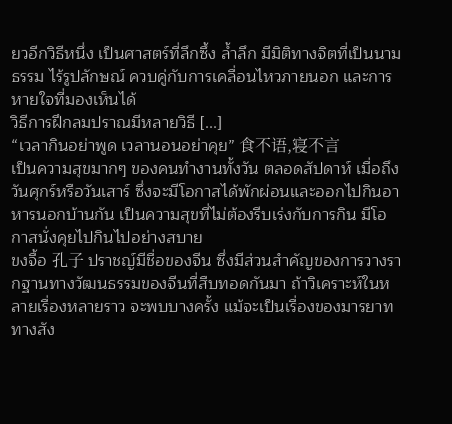ยวอีกวิธีหนึ่ง เป็นศาสตร์ที่ลึกซึ้ง ล้ำลึก มีมิติทางจิตที่เป็นนามธรรม ไร้รูปลักษณ์ ควบคู่กับการเคลื่อนไหวภายนอก และการหายใจที่มองเห็นได้
วิธีการฝึกลมปราณมีหลายวิธี [...]
“เวลากินอย่าพูด เวลานอนอย่าคุย” 食不语,寝不言
เป็นความสุขมากๆ ของคนทำงานทั้งวัน ตลอดสัปดาห์ เมื่อถึงวันศุกร์หรือวันเสาร์ ซึ่งจะมีโอกาสได้พักผ่อนและออกไปกินอาหารนอกบ้านกัน เป็นความสุขที่ไม่ต้องรีบเร่งกับการกิน มีโอกาสนั่งคุยไปกินไปอย่างสบาย
ขงจื้อ 孔子 ปราชญ์มีชื่อของจีน ซึ่งมีส่วนสำคัญของการวางรากฐานทางวัฒนธรรมของจีนที่สืบทอดกันมา ถ้าวิเคราะห์ในหลายเรื่องหลายราว จะพบบางครั้ง แม้จะเป็นเรื่องของมารยาททางสัง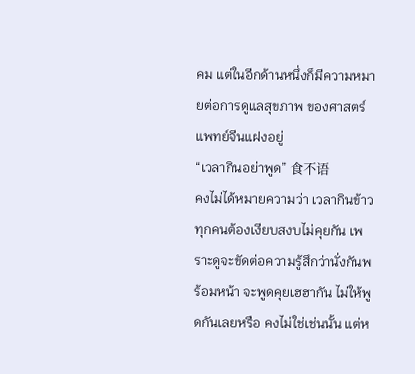คม แต่ในอีกด้านหนึ่งก็มีความหมายต่อการดูแลสุขภาพ ของศาสตร์แพทย์จีนแฝงอยู่
“เวลากินอย่าพูด” 食不语
คงไม่ได้หมายความว่า เวลากินข้าวทุกคนต้องเงียบสงบไม่คุยกัน เพราะดูจะขัดต่อความรู้สึกว่านั่งกันพร้อมหน้า จะพูดคุยเฮฮากัน ไม่ให้พูดกันเลยหรือ คงไม่ใช่เช่นนั้น แต่ห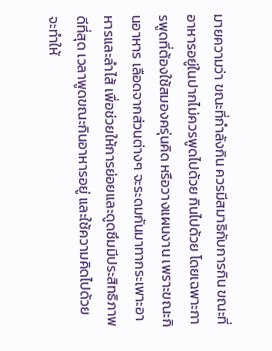มายความว่า ขณะที่กำลังกิน ควรมีสมาธิกับการกิน ขณะที่อาหารอยู่ในปากไม่ควรพูดไปด้วย กินไปด้วย โดยเฉพาะการพูดที่ต้องใช้สมองครุ่นคิด หรือวางแผนงาน เพราะขณะกินอาหาร เลือดจากส่วนต่างๆ จะระดมกันมาทากระเพาะอาหารและลำไส้ เพื่อช่วยให้การย่อยและดูดซึมมีประสิทธิภาพดีที่สุด เวลาพูดขณะกินอาหารอยู่ และใช้ความคิดไปด้วย จะทำให้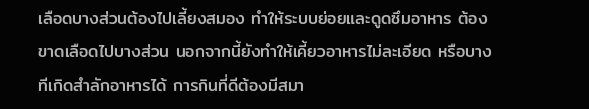เลือดบางส่วนต้องไปเลี้ยงสมอง ทำให้ระบบย่อยและดูดซึมอาหาร ต้องขาดเลือดไปบางส่วน นอกจากนี้ยังทำให้เคี้ยวอาหารไม่ละเอียด หรือบางทีเกิดสำลักอาหารได้ การกินที่ดีต้องมีสมา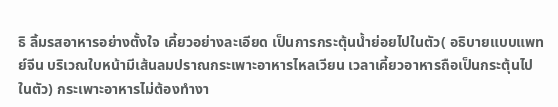ธิ ลิ้มรสอาหารอย่างตั้งใจ เคี้ยวอย่างละเอียด เป็นการกระตุ้นน้ำย่อยไปในตัว( อธิบายแบบแพทย์จีน บริเวณใบหน้ามีเส้นลมปราณกระเพาะอาหารไหลเวียน เวลาเคี้ยวอาหารถือเป็นกระตุ้นไปในตัว) กระเพาะอาหารไม่ต้องทำงา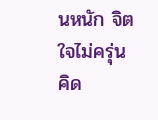นหนัก จิตใจไม่ครุ่นคิด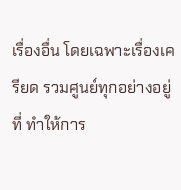เรื่องอื่น โดยเฉพาะเรื่องเครียด รวมศูนย์ทุกอย่างอยู่ที่ ทำให้การ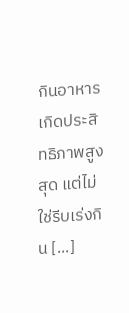กินอาหารเกิดประสิทธิภาพสูงสุด แต่ไม่ใช่รีบเร่งกิน [...]